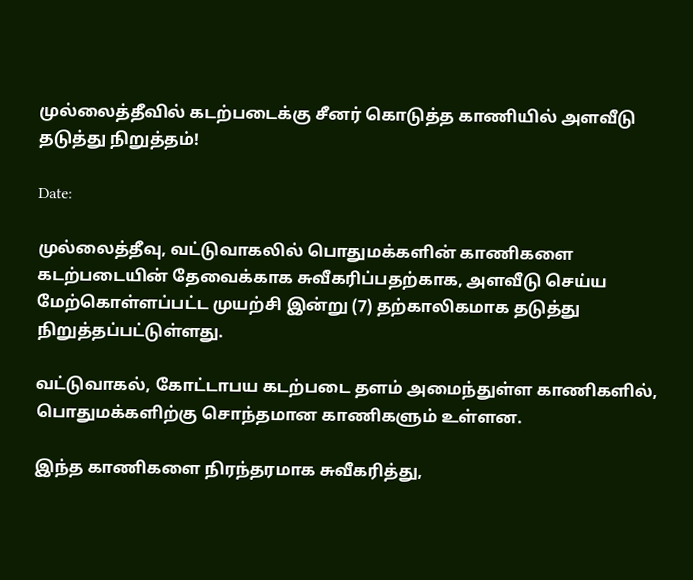முல்லைத்தீவில் கடற்படைக்கு சீனர் கொடுத்த காணியில் அளவீடு தடுத்து நிறுத்தம்!

Date:

முல்லைத்தீவு, வட்டுவாகலில் பொதுமக்களின் காணிகளை கடற்படையின் தேவைக்காக சுவீகரிப்பதற்காக, அளவீடு செய்ய மேற்கொள்ளப்பட்ட முயற்சி இன்று (7) தற்காலிகமாக தடுத்து நிறுத்தப்பட்டுள்ளது.

வட்டுவாகல், கோட்டாபய கடற்படை தளம் அமைந்துள்ள காணிகளில், பொதுமக்களிற்கு சொந்தமான காணிகளும் உள்ளன.

இந்த காணிகளை நிரந்தரமாக சுவீகரித்து,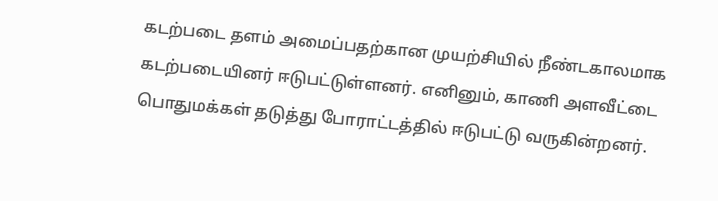கடற்படை தளம் அமைப்பதற்கான முயற்சியில் நீண்டகாலமாக கடற்படையினர் ஈடுபட்டுள்ளனர். எனினும், காணி அளவீட்டை பொதுமக்கள் தடுத்து போராட்டத்தில் ஈடுபட்டு வருகின்றனர்.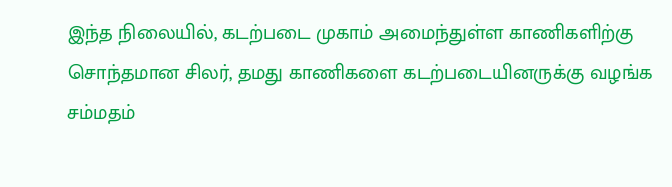இந்த நிலையில், கடற்படை முகாம் அமைந்துள்ள காணிகளிற்கு சொந்தமான சிலர், தமது காணிகளை கடற்படையினருக்கு வழங்க சம்மதம்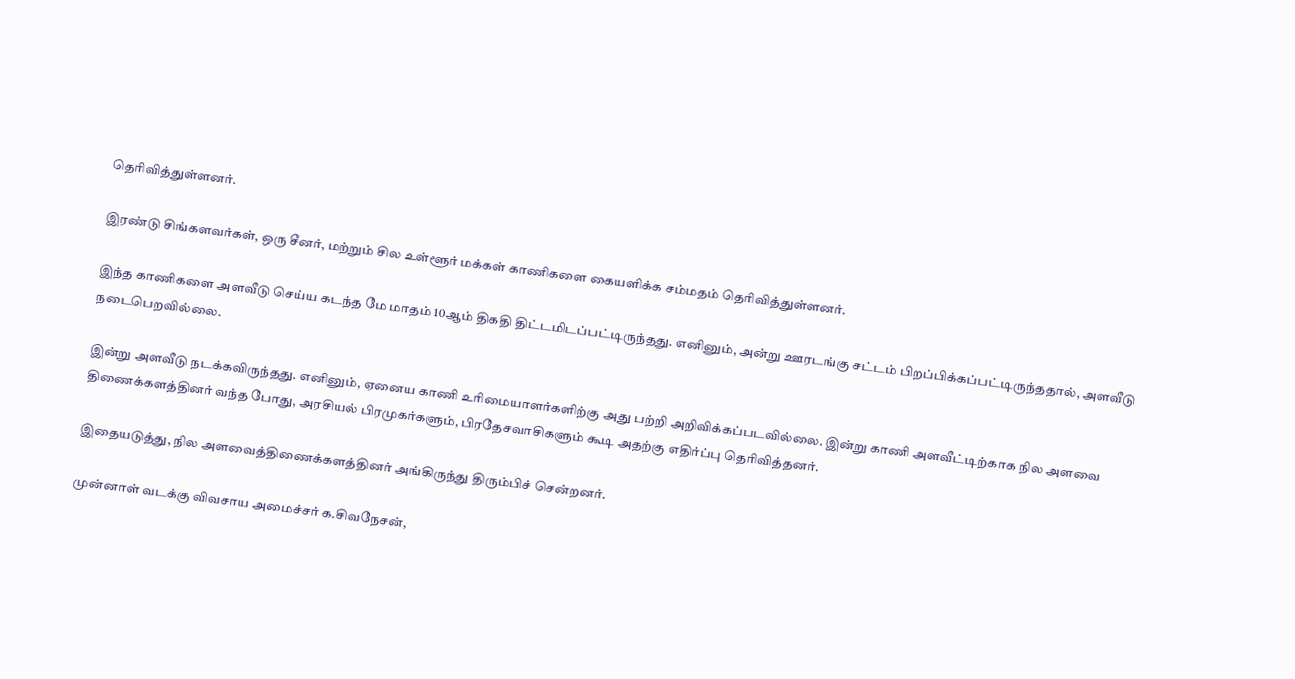தெரிவித்துள்ளனர்.

இரண்டு சிங்களவர்கள், ஒரு சீனர், மற்றும் சில உள்ளூர் மக்கள் காணிகளை கையளிக்க சம்மதம் தெரிவித்துள்ளனர்.

இந்த காணிகளை அளவீடு செய்ய கடந்த மே மாதம் 10ஆம் திகதி திட்டமிடப்பட்டிருந்தது. எனினும், அன்று ஊரடங்கு சட்டம் பிறப்பிக்கப்பட்டிருந்ததால், அளவீடு நடைபெறவில்லை.

இன்று அளவீடு நடக்கவிருந்தது. எனினும், ஏனைய காணி உரிமையாளர்களிற்கு அது பற்றி அறிவிக்கப்படவில்லை. இன்று காணி அளவீட்டிற்காக நில அளவை திணைக்களத்தினர் வந்த போது, அரசியல் பிரமுகர்களும், பிரதேசவாசிகளும் கூடி அதற்கு எதிர்ப்பு தெரிவித்தனர்.

இதையடுத்து, நில அளவைத்திணைக்களத்தினர் அங்கிருந்து திரும்பிச் சென்றனர்.

முன்னாள் வடக்கு விவசாய அமைச்சர் க.சிவநேசன்,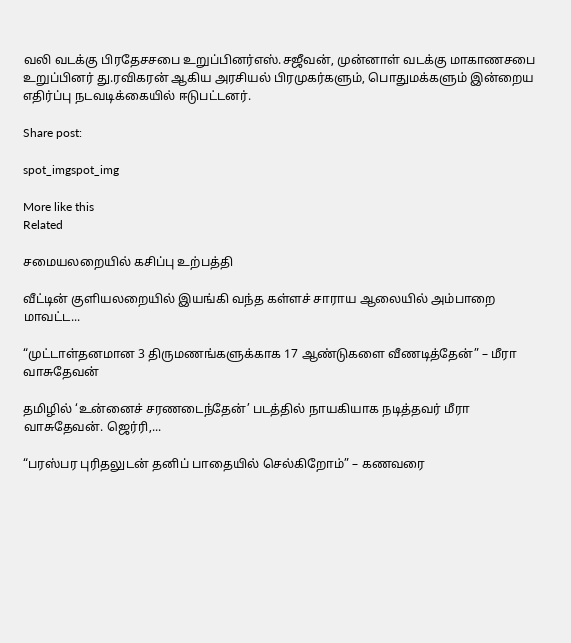வலி வடக்கு பிரதேசசபை உறுப்பினர்எஸ்.சஜீவன், முன்னாள் வடக்கு மாகாணசபை உறுப்பினர் து.ரவிகரன் ஆகிய அரசியல் பிரமுகர்களும், பொதுமக்களும் இன்றைய எதிர்ப்பு நடவடிக்கையில் ஈடுபட்டனர்.

Share post:

spot_imgspot_img

More like this
Related

சமையலறையில் கசிப்பு உற்பத்தி

வீட்டின் குளியலறையில் இயங்கி வந்த கள்ளச் சாராய ஆலையில் அம்பாறை மாவட்ட...

“முட்டாள்தனமான 3 திருமணங்களுக்காக 17 ஆண்டுகளை வீணடித்தேன்” – மீரா வாசுதேவன்

தமிழில் ‘உன்னைச் சரணடைந்தேன்’ படத்தில் நாயகியாக நடித்தவர் மீரா வாசுதேவன். ஜெர்ரி,...

“பரஸ்பர புரிதலுடன் தனிப் பாதையில் செல்கிறோம்” – கணவரை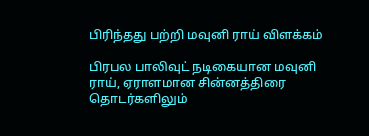பிரிந்தது பற்றி மவுனி ராய் விளக்கம்

பிரபல பாலிவுட் நடிகையான மவுனி ராய், ஏராளமான சின்னத்திரை தொடர்களிலும்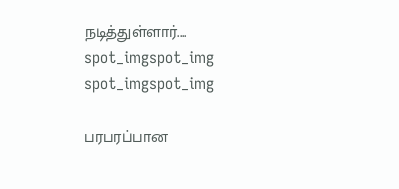நடித்துள்ளார்....
spot_imgspot_img
spot_imgspot_img

பரபரப்பான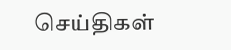செய்திகள்